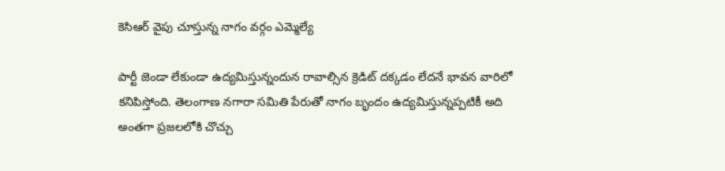కెసిఆర్ వైపు చూస్తున్న నాగం వర్గం ఎమ్మెల్యే

పార్టీ జెండా లేకుండా ఉద్యమిస్తున్నందున రావాల్సిన క్రెడిట్ దక్కడం లేదనే భావన వారిలో కనిపిస్తోంది. తెలంగాణ నగారా సమితి పేరుతో నాగం బృందం ఉద్యమిస్తున్నప్పటికీ అది అంతగా ప్రజలలోకి చొచ్చు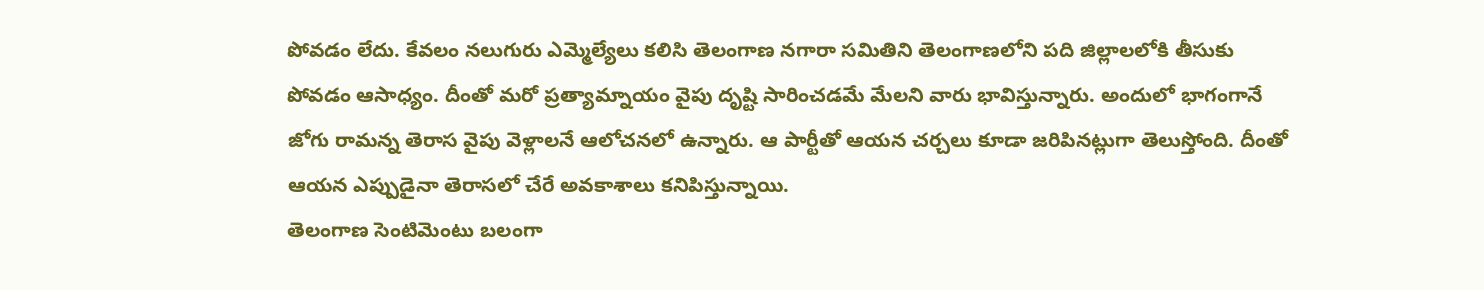పోవడం లేదు. కేవలం నలుగురు ఎమ్మెల్యేలు కలిసి తెలంగాణ నగారా సమితిని తెలంగాణలోని పది జిల్లాలలోకి తీసుకు పోవడం ఆసాధ్యం. దీంతో మరో ప్రత్యామ్నాయం వైపు దృష్టి సారించడమే మేలని వారు భావిస్తున్నారు. అందులో భాగంగానే జోగు రామన్న తెరాస వైపు వెళ్లాలనే ఆలోచనలో ఉన్నారు. ఆ పార్టీతో ఆయన చర్చలు కూడా జరిపినట్లుగా తెలుస్తోంది. దీంతో ఆయన ఎప్పుడైనా తెరాసలో చేరే అవకాశాలు కనిపిస్తున్నాయి.
తెలంగాణ సెంటిమెంటు బలంగా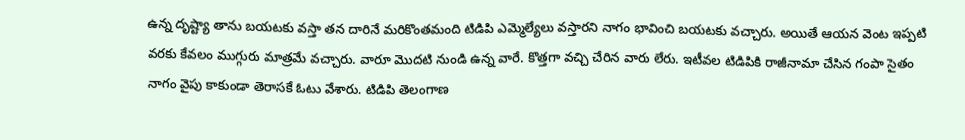ఉన్న దృష్ట్యా తాను బయటకు వస్తా తన దారినే మరికొంతమంది టిడిపి ఎమ్మెల్యేలు వస్తారని నాగం భావించి బయటకు వచ్చారు. అయితే ఆయన వెంట ఇప్పటి వరకు కేవలం ముగ్గురు మాత్రమే వచ్చారు. వారూ మొదటి నుండి ఉన్న వారే. కొత్తగా వచ్చి చేరిన వారు లేరు. ఇటీవల టిడిపికి రాజీనామా చేసిన గంపా సైతం నాగం వైపు కాకుండా తెరాసకే ఓటు వేశారు. టిడిపి తెలంగాణ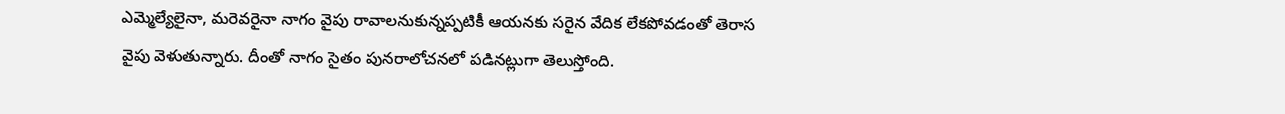ఎమ్మెల్యేలైనా, మరెవరైనా నాగం వైపు రావాలనుకున్నప్పటికీ ఆయనకు సరైన వేదిక లేకపోవడంతో తెరాస వైపు వెళుతున్నారు. దీంతో నాగం సైతం పునరాలోచనలో పడినట్లుగా తెలుస్తోంది.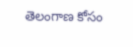తెలంగాణ కోసం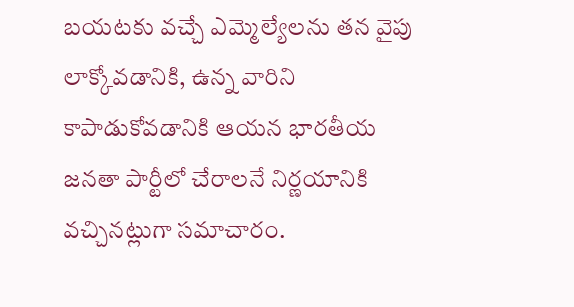బయటకు వచ్చే ఎమ్మెల్యేలను తన వైపు లాక్కోవడానికి, ఉన్న వారిని కాపాడుకోవడానికి ఆయన భారతీయ జనతా పార్టీలో చేరాలనే నిర్ణయానికి వచ్చినట్లుగా సమాచారం.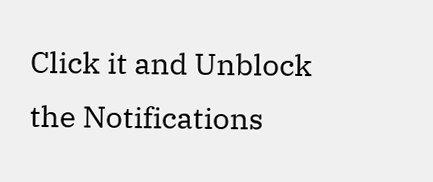Click it and Unblock the Notifications